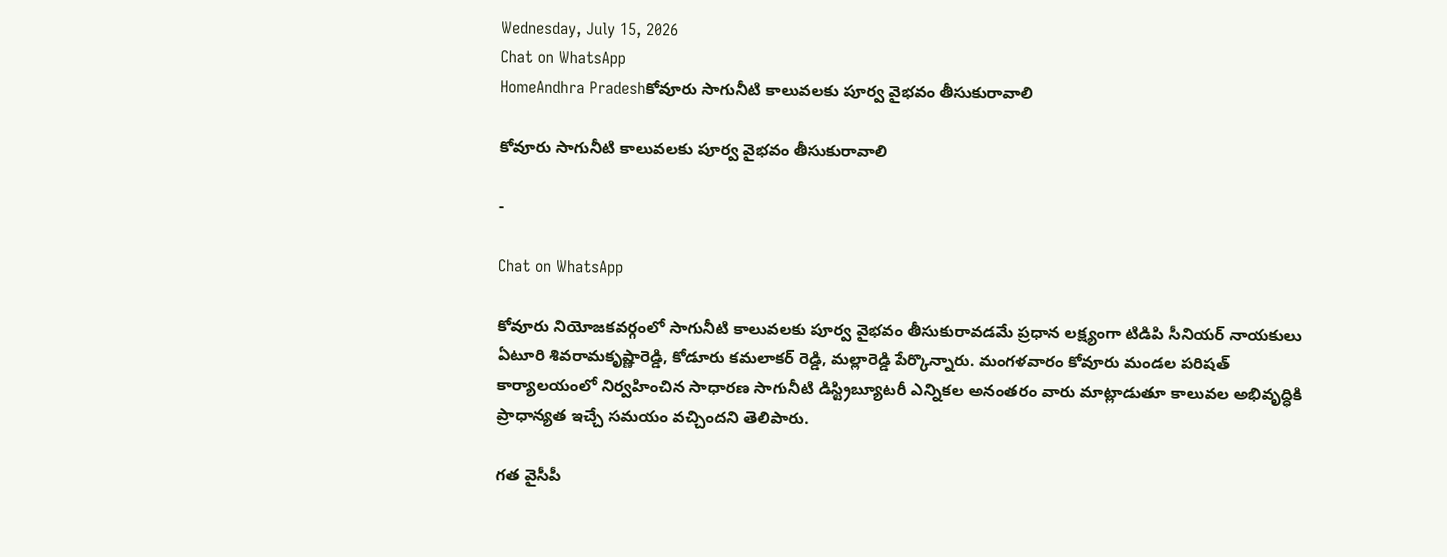Wednesday, July 15, 2026
Chat on WhatsApp
HomeAndhra Pradeshకోవూరు సాగునీటి కాలువలకు పూర్వ వైభవం తీసుకురావాలి

కోవూరు సాగునీటి కాలువలకు పూర్వ వైభవం తీసుకురావాలి

-

Chat on WhatsApp

కోవూరు నియోజకవర్గంలో సాగునీటి కాలువలకు పూర్వ వైభవం తీసుకురావడమే ప్రధాన లక్ష్యంగా టిడిపి సీనియర్ నాయకులు ఏటూరి శివరామకృష్ణారెడ్డి, కోడూరు కమలాకర్ రెడ్డి, మల్లారెడ్డి పేర్కొన్నారు. మంగళవారం కోవూరు మండల పరిషత్ కార్యాలయంలో నిర్వహించిన సాధారణ సాగునీటి డిస్ట్రిబ్యూటరీ ఎన్నికల అనంతరం వారు మాట్లాడుతూ కాలువల అభివృద్ధికి ప్రాధాన్యత ఇచ్చే సమయం వచ్చిందని తెలిపారు.

గత వైసీపీ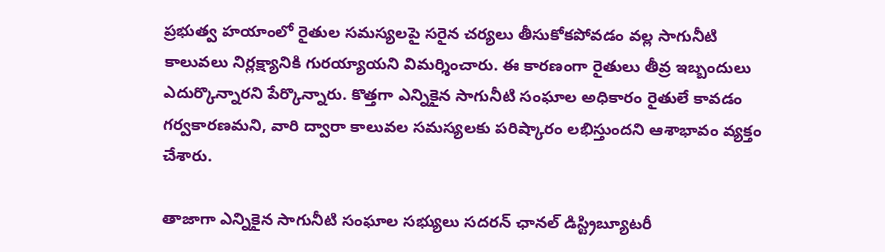ప్రభుత్వ హయాంలో రైతుల సమస్యలపై సరైన చర్యలు తీసుకోకపోవడం వల్ల సాగునీటి కాలువలు నిర్లక్ష్యానికి గురయ్యాయని విమర్శించారు. ఈ కారణంగా రైతులు తీవ్ర ఇబ్బందులు ఎదుర్కొన్నారని పేర్కొన్నారు. కొత్తగా ఎన్నికైన సాగునీటి సంఘాల అధికారం రైతులే కావడం గర్వకారణమని, వారి ద్వారా కాలువల సమస్యలకు పరిష్కారం లభిస్తుందని ఆశాభావం వ్యక్తం చేశారు.

తాజాగా ఎన్నికైన సాగునీటి సంఘాల సభ్యులు సదరన్ ఛానల్ డిస్ట్రిబ్యూటరీ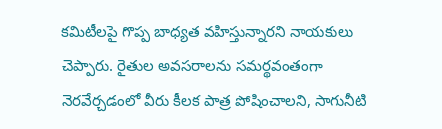కమిటీలపై గొప్ప బాధ్యత వహిస్తున్నారని నాయకులు చెప్పారు. రైతుల అవసరాలను సమర్థవంతంగా నెరవేర్చడంలో వీరు కీలక పాత్ర పోషించాలని, సాగునీటి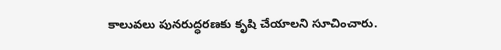కాలువలు పునరుద్ధరణకు కృషి చేయాలని సూచించారు.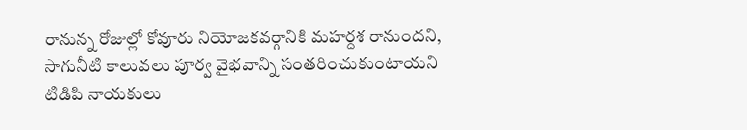రానున్న రోజుల్లో కోవూరు నియోజకవర్గానికి మహర్దశ రానుందని, సాగునీటి కాలువలు పూర్వ వైభవాన్ని సంతరించుకుంటాయని టిడిపి నాయకులు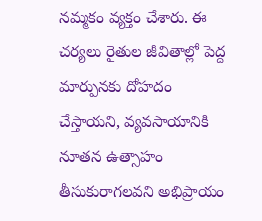నమ్మకం వ్యక్తం చేశారు. ఈ చర్యలు రైతుల జీవితాల్లో పెద్ద మార్పునకు దోహదం చేస్తాయని, వ్యవసాయానికి నూతన ఉత్సాహం తీసుకురాగలవని అభిప్రాయం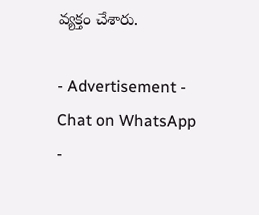వ్యక్తం చేశారు.

- Advertisement -
Chat on WhatsApp
-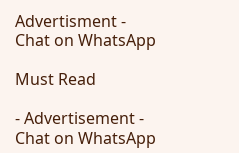Advertisment -
Chat on WhatsApp

Must Read

- Advertisement -
Chat on WhatsApp